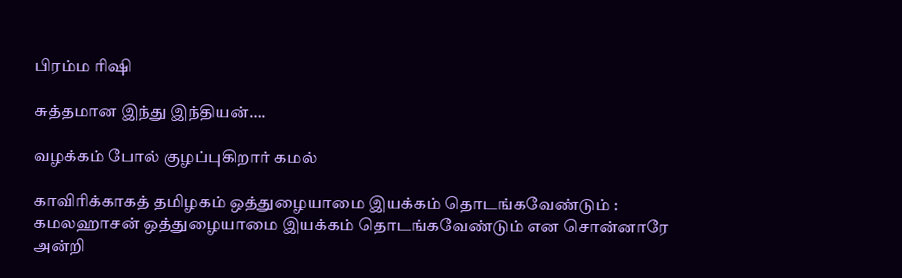பிரம்ம ரிஷி

சுத்தமான இந்து இந்தியன்….

வழக்கம் போல் குழப்புகிறார் கமல்

காவிரிக்காகத் தமிழகம் ஒத்துழையாமை இயக்கம் தொடங்கவேண்டும் : கமலஹாசன் ஒத்துழையாமை இயக்கம் தொடங்கவேண்டும் என சொன்னாரே அன்றி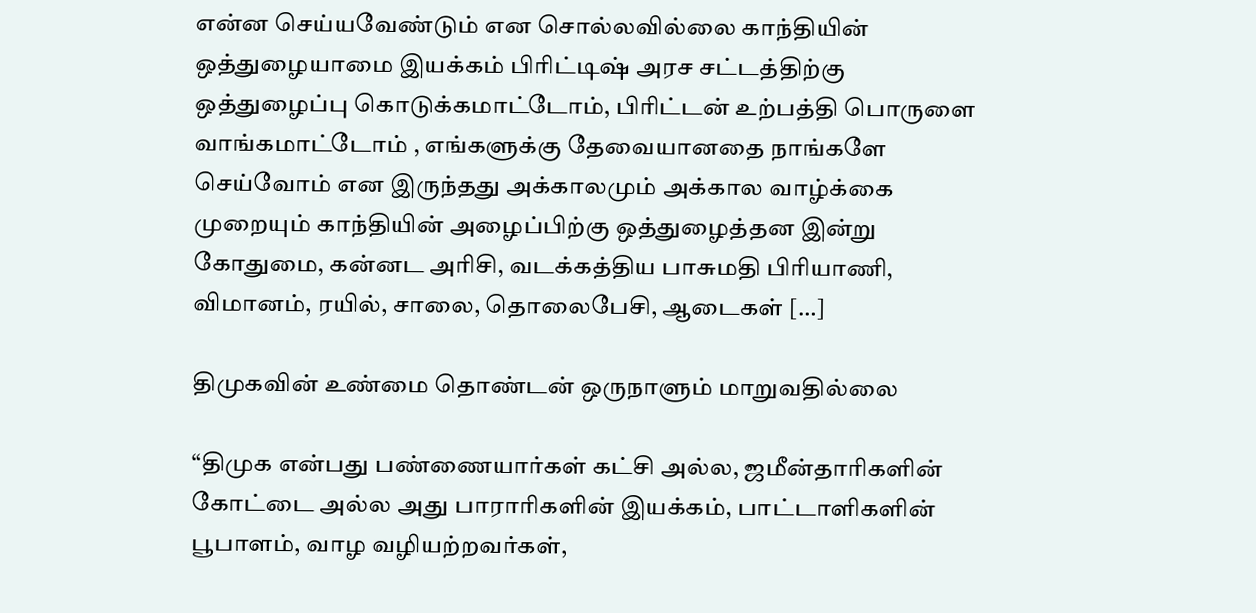என்ன செய்யவேண்டும் என சொல்லவில்லை காந்தியின் ஒத்துழையாமை இயக்கம் பிரிட்டிஷ் அரச சட்டத்திற்கு ஒத்துழைப்பு கொடுக்கமாட்டோம், பிரிட்டன் உற்பத்தி பொருளை வாங்கமாட்டோம் , எங்களுக்கு தேவையானதை நாங்களே செய்வோம் என இருந்தது அக்காலமும் அக்கால வாழ்க்கை முறையும் காந்தியின் அழைப்பிற்கு ஒத்துழைத்தன‌ இன்று கோதுமை, கன்னட அரிசி, வடக்கத்திய பாசுமதி பிரியாணி, விமானம், ரயில், சாலை, தொலைபேசி, ஆடைகள் […]

திமுகவின் உண்மை தொண்டன் ஒருநாளும் மாறுவதில்லை

“திமுக என்பது பண்ணையார்கள் கட்சி அல்ல, ஜமீன்தாரிகளின் கோட்டை அல்ல‌ அது பாராரிகளின் இயக்கம், பாட்டாளிகளின் பூபாளம், வாழ வழியற்றவர்கள்,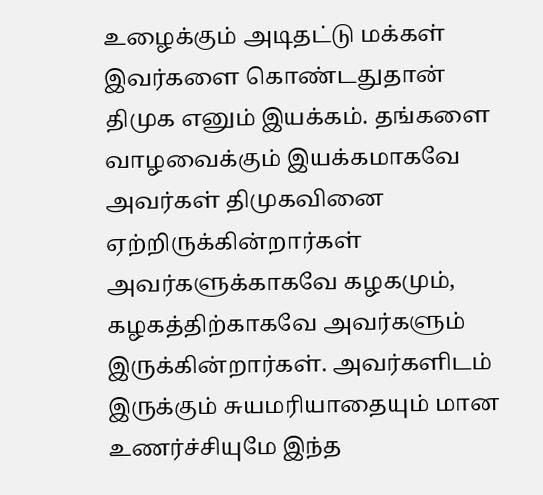உழைக்கும் அடிதட்டு மக்கள் இவர்களை கொண்டதுதான் திமுக எனும் இயக்கம். தங்களை வாழவைக்கும் இயக்கமாகவே அவர்கள் திமுகவினை ஏற்றிருக்கின்றார்கள் அவர்களுக்காகவே கழகமும், கழகத்திற்காகவே அவர்களும் இருக்கின்றார்கள். அவர்களிடம் இருக்கும் சுயமரியாதையும் மான உணர்ச்சியுமே இந்த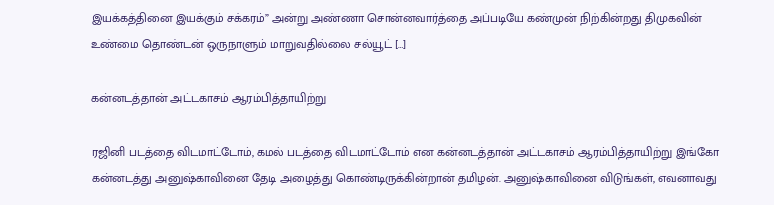இயக்கத்தினை இயக்கும் சக்கரம்” அன்று அண்ணா சொன்னவார்த்தை அப்படியே கண்முன் நிற்கின்றது திமுகவின் உண்மை தொண்டன் ஒருநாளும் மாறுவதில்லை சல்யூட் […]

கன்னடத்தான் அட்டகாசம் ஆரம்பித்தாயிற்று

ரஜினி படத்தை விடமாட்டோம், கமல் படத்தை விடமாட்டோம் என கன்னடத்தான் அட்டகாசம் ஆரம்பித்தாயிற்று இங்கோ கன்னடத்து அனுஷ்காவினை தேடி அழைத்து கொண்டிருக்கின்றான் தமிழன். அனுஷ்காவினை விடுங்கள், எவனாவது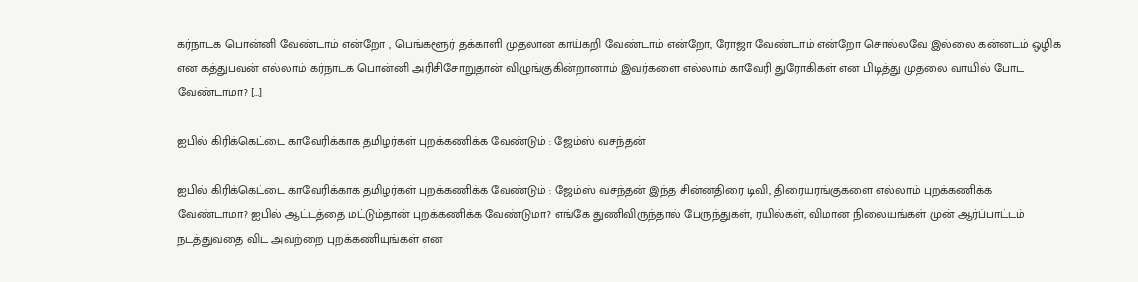கர்நாடக பொன்னி வேண்டாம் என்றோ , பெங்களூர் தக்காளி முதலான காய்கறி வேண்டாம் என்றோ, ரோஜா வேண்டாம் என்றோ சொல்லவே இல்லை கன்னடம் ஒழிக என கத்துபவன் எல்லாம் கர்நாடக பொன்னி அரிசிசோறுதான் விழுங்குகின்றானாம் இவர்களை எல்லாம் காவேரி துரோகிகள் என பிடித்து முதலை வாயில் போட வேண்டாமா? […]

ஐபில் கிரிக்கெட்டை காவேரிக்காக தமிழர்கள் புறக்கணிக்க வேண்டும் : ஜேம்ஸ் வசந்தன்

ஐபில் கிரிக்கெட்டை காவேரிக்காக தமிழர்கள் புறக்கணிக்க வேண்டும் : ஜேம்ஸ் வசந்தன் இந்த சின்னதிரை டிவி, திரையரங்குகளை எல்லாம் புறக்கணிக்க வேண்டாமா? ஐபில் ஆட்டத்தை மட்டும்தான் புறக்கணிக்க வேண்டுமா? எங்கே துணிவிருந்தால் பேருந்துகள், ரயில்கள், விமான நிலையங்கள் முன் ஆர்ப்பாட்டம் நடத்துவதை விட அவற்றை புறக்கணியுங்கள் என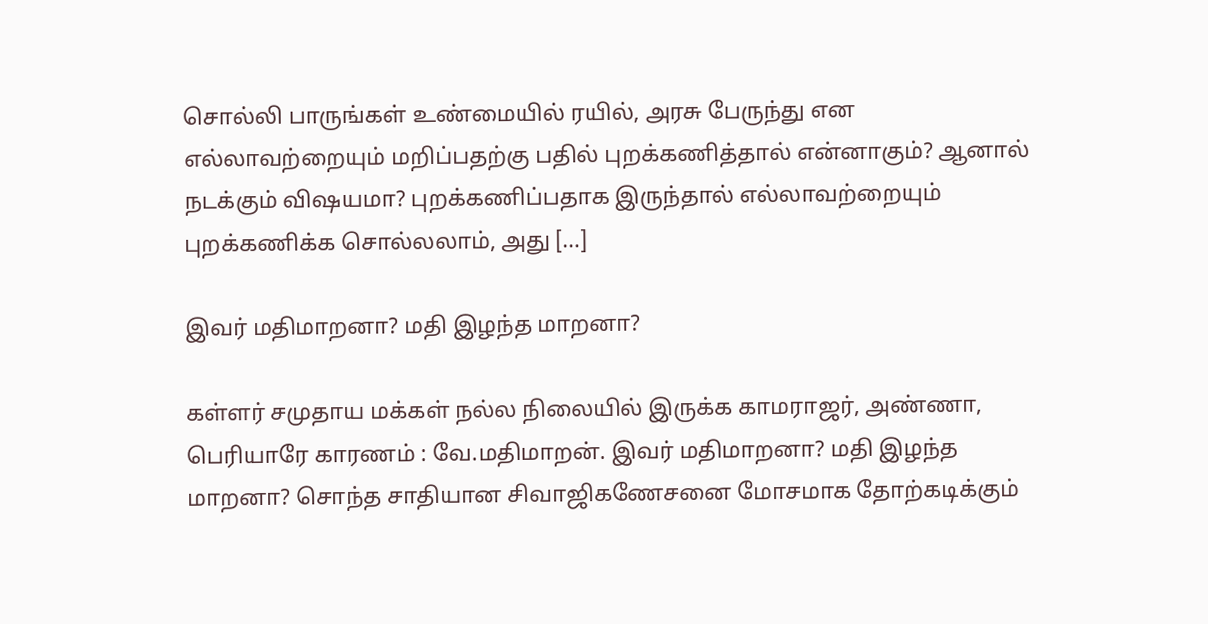சொல்லி பாருங்கள் உண்மையில் ரயில், அரசு பேருந்து என எல்லாவற்றையும் மறிப்பதற்கு பதில் புறக்கணித்தால் என்னாகும்? ஆனால் நடக்கும் விஷயமா? புறக்கணிப்பதாக இருந்தால் எல்லாவற்றையும் புறக்கணிக்க சொல்லலாம், அது […]

இவர் மதிமாறனா? மதி இழந்த மாறனா?

கள்ளர் சமுதாய மக்கள் நல்ல நிலையில் இருக்க காமராஜர், அண்ணா, பெரியாரே காரணம் : வே.மதிமாறன். இவர் மதிமாறனா? மதி இழந்த மாறனா? சொந்த சாதியான சிவாஜிகணேசனை மோசமாக தோற்கடிக்கும்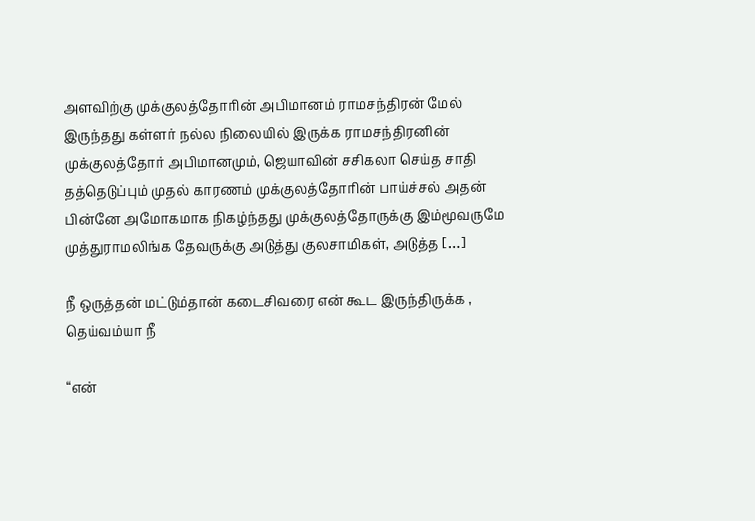அளவிற்கு முக்குலத்தோரின் அபிமானம் ராமசந்திரன் மேல் இருந்தது கள்ளர் நல்ல நிலையில் இருக்க ராமசந்திரனின் முக்குலத்தோர் அபிமானமும், ஜெயாவின் சசிகலா செய்த சாதி தத்தெடுப்பும் முதல் காரணம் முக்குலத்தோரின் பாய்ச்சல் அதன் பின்னே அமோகமாக நிகழ்ந்தது முக்குலத்தோருக்கு இம்மூவருமே முத்துராமலிங்க தேவருக்கு அடுத்து குலசாமிகள், அடுத்த […]

நீ ஒருத்தன் மட்டும்தான் கடைசிவரை என் கூட இருந்திருக்க , தெய்வம்யா நீ

“என்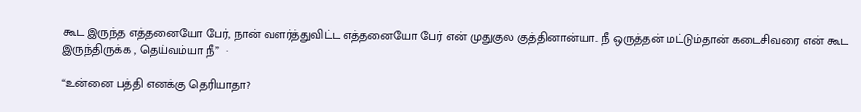கூட இருந்த எத்தனையோ பேர், நான் வளர்த்துவிட்ட எத்தனையோ பேர் என் முதுகுல குத்தினான்யா.. நீ ஒருத்தன் மட்டும்தான் கடைசிவரை என் கூட இருந்திருக்க , தெய்வம்யா நீ”  ·

“உன்னை பத்தி எனக்கு தெரியாதா?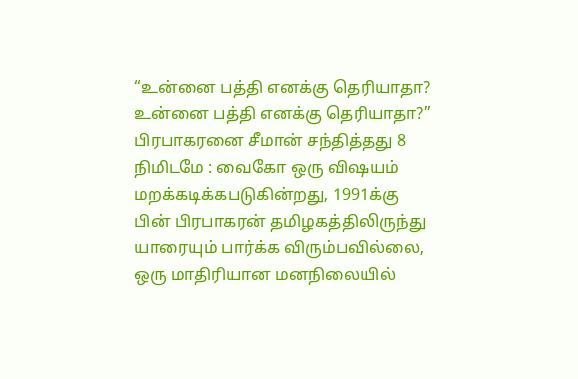“உன்னை பத்தி எனக்கு தெரியாதா? உன்னை பத்தி எனக்கு தெரியாதா?” பிரபாகரனை சீமான் சந்தித்தது 8 நிமிடமே : வைகோ ஒரு விஷயம் மறக்கடிக்கபடுகின்றது, 1991க்கு பின் பிரபாகரன் தமிழகத்திலிருந்து யாரையும் பார்க்க விரும்பவில்லை, ஒரு மாதிரியான மனநிலையில்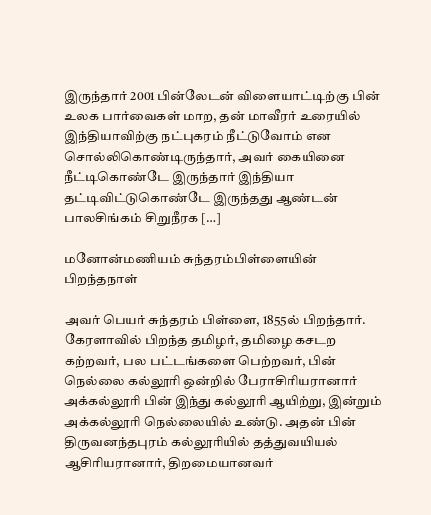இருந்தார் 2001 பின்லேடன் விளையாட்டிற்கு பின் உலக பார்வைகள் மாற, தன் மாவீரர் உரையில் இந்தியாவிற்கு நட்புகரம் நீட்டுவோம் என சொல்லிகொண்டிருந்தார், அவர் கையினை நீட்டிகொண்டே இருந்தார் இந்தியா தட்டிவிட்டுகொண்டே இருந்தது ஆண்டன் பாலசிங்கம் சிறுநீரக […]

மனோன்மணியம் சுந்தரம்பிள்ளையின் பிறந்தநாள்

அவர் பெயர் சுந்தரம் பிள்ளை, 1855ல் பிறந்தார். கேரளாவில் பிறந்த தமிழர், தமிழை கசடற கற்றவர், பல பட்டங்களை பெற்றவர், பின் நெல்லை கல்லூரி ஒன்றில் பேராசிரியரானார் அக்கல்லூரி பின் இந்து கல்லூரி ஆயிற்று, இன்றும் அக்கல்லூரி நெல்லையில் உண்டு. அதன் பின் திருவனந்தபுரம் கல்லூரியில் தத்துவயியல் ஆசிரியரானார், திறமையானவர்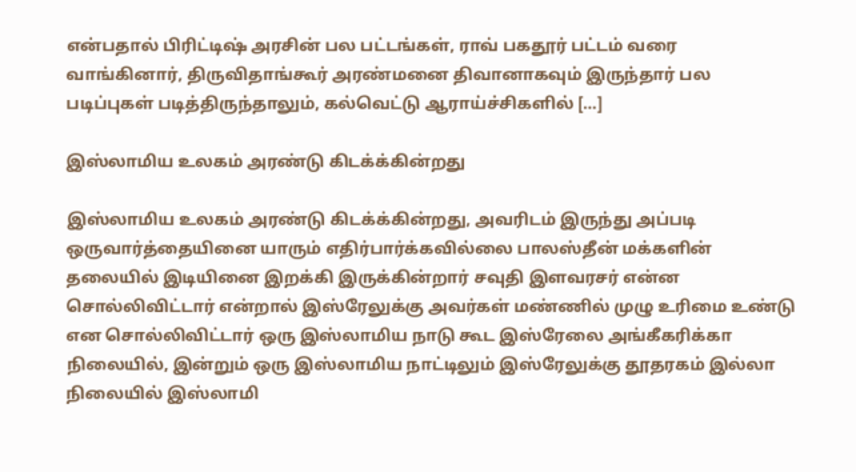என்பதால் பிரிட்டிஷ் அரசின் பல பட்டங்கள், ராவ் பகதூர் பட்டம் வரை வாங்கினார், திருவிதாங்கூர் அரண்மனை திவானாகவும் இருந்தார் பல படிப்புகள் படித்திருந்தாலும், கல்வெட்டு ஆராய்ச்சிகளில் […]

இஸ்லாமிய உலகம் அரண்டு கிடக்க்கின்றது

இஸ்லாமிய உலகம் அரண்டு கிடக்க்கின்றது, அவரிடம் இருந்து அப்படி ஒருவார்த்தையினை யாரும் எதிர்பார்க்கவில்லை பாலஸ்தீன் மக்களின் தலையில் இடியினை இறக்கி இருக்கின்றார் சவுதி இளவரசர் என்ன சொல்லிவிட்டார் என்றால் இஸ்ரேலுக்கு அவர்கள் மண்ணில் முழு உரிமை உண்டு என சொல்லிவிட்டார் ஒரு இஸ்லாமிய நாடு கூட இஸ்ரேலை அங்கீகரிக்கா நிலையில், இன்றும் ஒரு இஸ்லாமிய நாட்டிலும் இஸ்ரேலுக்கு தூதரகம் இல்லா நிலையில் இஸ்லாமி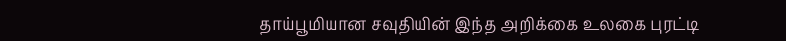தாய்பூமியான சவுதியின் இந்த அறிக்கை உலகை புரட்டி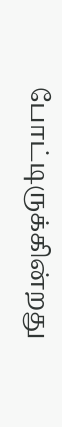போட்டிருக்கின்றது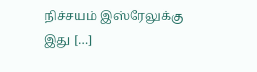நிச்சயம் இஸ்ரேலுக்கு இது […]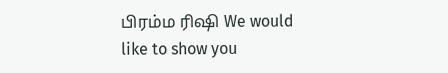பிரம்ம ரிஷி We would like to show you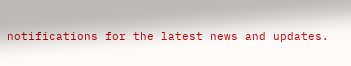notifications for the latest news and updates.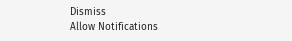Dismiss
Allow Notifications